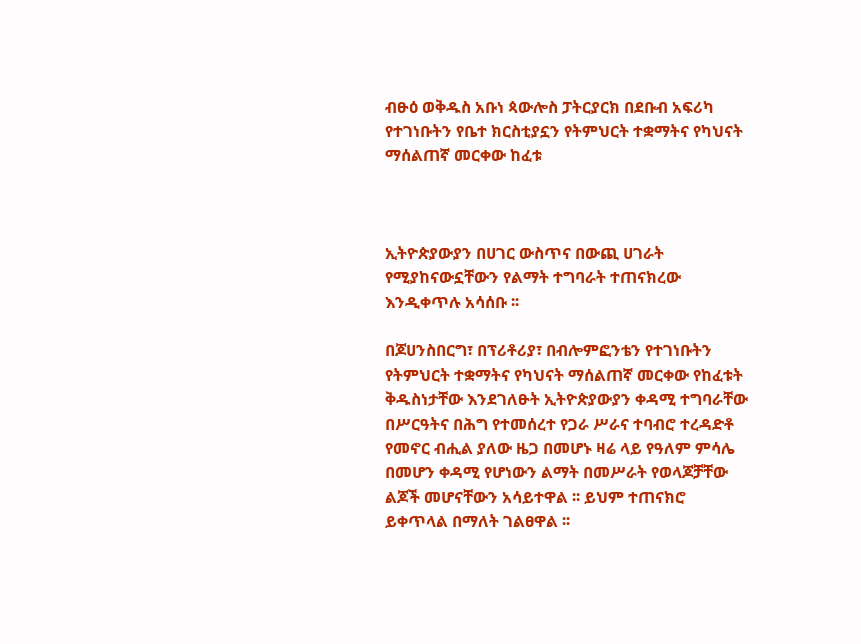ብፁዕ ወቅዱስ አቡነ ጳውሎስ ፓትርያርክ በደቡብ አፍሪካ የተገነቡትን የቤተ ክርስቲያኗን የትምህርት ተቋማትና የካህናት ማሰልጠኛ መርቀው ከፈቱ



ኢትዮጵያውያን በሀገር ውስጥና በውጪ ሀገራት የሚያከናውኗቸውን የልማት ተግባራት ተጠናክረው እንዲቀጥሉ አሳሰቡ ፡፡

በጆሀንስበርግ፣ በፕሪቶሪያ፣ በብሎምፎንቴን የተገነቡትን የትምህርት ተቋማትና የካህናት ማሰልጠኛ መርቀው የከፈቱት ቅዱስነታቸው እንደገለፁት ኢትዮጵያውያን ቀዳሚ ተግባራቸው በሥርዓትና በሕግ የተመሰረተ የጋራ ሥራና ተባብሮ ተረዳድቶ የመኖር ብሒል ያለው ዜጋ በመሆኑ ዛሬ ላይ የዓለም ምሳሌ በመሆን ቀዳሚ የሆነውን ልማት በመሥራት የወላጆቻቸው ልጆች መሆናቸውን አሳይተዋል ፡፡ ይህም ተጠናክሮ ይቀጥላል በማለት ገልፀዋል ፡፡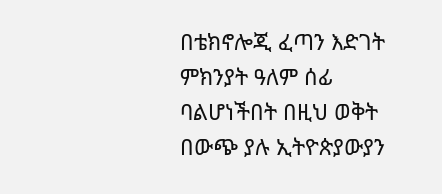በቴክኖሎጂ ፈጣን እድገት ምክንያት ዓለም ሰፊ ባልሆነችበት በዚህ ወቅት በውጭ ያሉ ኢትዮጵያውያን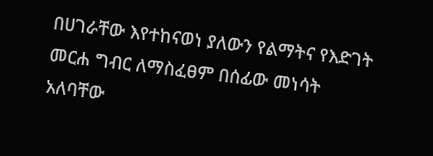በሀገራቸው እየተከናወነ ያለውን የልማትና የእድገት መርሐ ግብር ለማስፈፀም በሰፊው መነሳት አለባቸው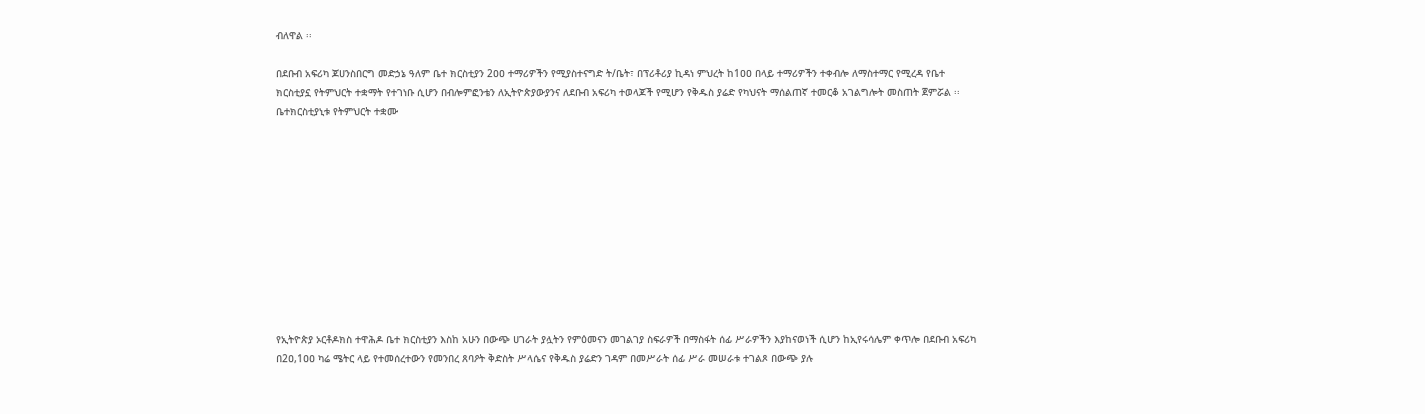ብለዋል ፡፡

በደቡብ አፍሪካ ጆሀንስበርግ መድኃኔ ዓለም ቤተ ክርስቲያን 2ዐዐ ተማሪዎችን የሚያስተናግድ ት/ቤት፣ በፕሪቶሪያ ኪዳነ ምህረት ከ1ዐዐ በላይ ተማሪዎችን ተቀብሎ ለማስተማር የሚረዳ የቤተ ክርስቲያኗ የትምህርት ተቋማት የተገነቡ ሲሆን በብሎምፎንቴን ለኢትዮጵያውያንና ለደቡብ አፍሪካ ተወላጆች የሚሆን የቅዱስ ያሬድ የካህናት ማሰልጠኛ ተመርቆ አገልግሎት መስጠት ጀምሯል ፡፡ቤተክርስቲያኒቱ የትምህርት ተቋሙ











የኢትዮጵያ ኦርቶዶክስ ተዋሕዶ ቤተ ክርስቲያን እስከ አሁን በውጭ ሀገራት ያሏትን የምዕመናን መገልገያ ስፍራዎች በማስፋት ሰፊ ሥራዎችን እያከናወነች ሲሆን ከኢየሩሳሌም ቀጥሎ በደቡብ አፍሪካ በ2ዐ,1ዐዐ ካሬ ሜትር ላይ የተመሰረተውን የመንበረ ጸባዖት ቅድስት ሥላሴና የቅዱስ ያሬድን ገዳም በመሥራት ሰፊ ሥራ መሠራቱ ተገልጾ በውጭ ያሉ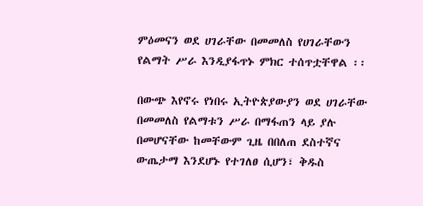ምዕመናን ወደ ሀገራቸው በመመለስ የሀገራቸውን የልማት ሥራ እንዲያፋጥኑ ምክር ተሰጥቷቸዋል ፡፡

በውጭ እየኖሩ የነበሩ ኢትዮጵያውያን ወደ ሀገራቸው በመመለስ የልማቱን ሥራ በማፋጠን ላይ ያሉ በመሆናቸው ከመቸውም ጊዜ በበለጠ ደስተኛና ውጤታማ እንደሆኑ የተገለፀ ሲሆን፣ ቅዱስ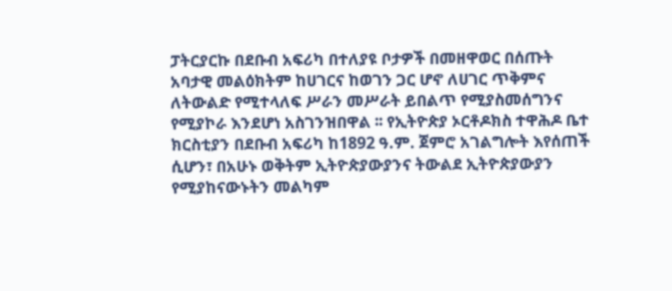ፓትርያርኩ በደቡብ አፍሪካ በተለያዩ ቦታዎች በመዘዋወር በሰጡት አባታዊ መልዕክትም ከሀገርና ከወገን ጋር ሆኖ ለሀገር ጥቅምና ለትውልድ የሚተላለፍ ሥራን መሥራት ይበልጥ የሚያስመሰግንና የሚያኮራ እንደሆነ አስገንዝበዋል ፡፡ የኢትዮጵያ ኦርቶዶክስ ተዋሕዶ ቤተ ክርስቲያን በደቡብ አፍሪካ ከ1892 ዓ.ም. ጀምሮ አገልግሎት እየሰጠች ሲሆን፣ በአሁኑ ወቅትም ኢትዮጵያውያንና ትውልደ ኢትዮጵያውያን የሚያከናውኑትን መልካም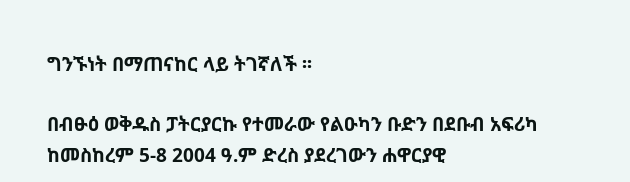ግንኙነት በማጠናከር ላይ ትገኛለች ፡፡

በብፁዕ ወቅዱስ ፓትርያርኩ የተመራው የልዑካን ቡድን በደቡብ አፍሪካ ከመስከረም 5-8 2004 ዓ.ም ድረስ ያደረገውን ሐዋርያዊ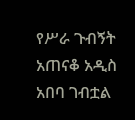የሥራ ጉብኝት አጠናቆ አዲስ አበባ ገብቷል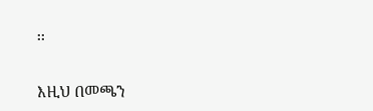፡፡

እዚህ በመጫን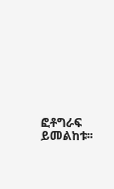ፎቶግራፍ ይመልከቱ፡፡